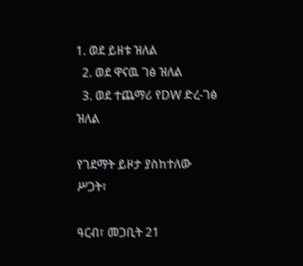1. ወደ ይዘቱ ዝለል
  2. ወደ ዋናዉ ገፅ ዝለል
  3. ወደ ተጨማሪ የDW ድረ-ገፅ ዝለል

የገደማት ይዞታ ያስከተለው ሥጋት፣

ዓርብ፣ መጋቢት 21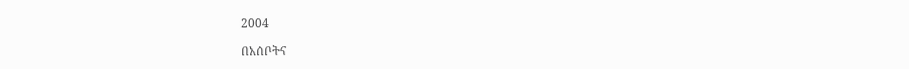2004

በአሰቦትና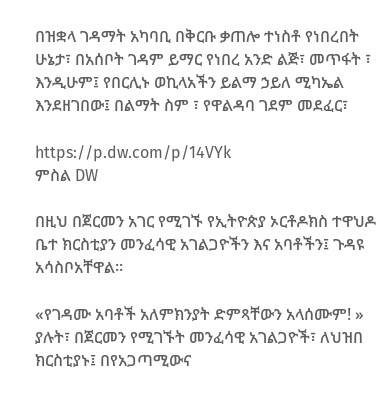በዝቋላ ገዳማት አካባቢ በቅርቡ ቃጠሎ ተነስቶ የነበረበት ሁኔታ፣ በአሰቦት ገዳም ይማር የነበረ አንድ ልጅ፣ መጥፋት ፣ እንዲሁም፤ የበርሊኑ ወኪላአችን ይልማ ኃይለ ሚካኤል እንደዘገበው፤ በልማት ስም ፣ የዋልዳባ ገደም መደፈር፣

https://p.dw.com/p/14VYk
ምስል DW

በዚህ በጀርመን አገር የሚገኙ የኢትዮጵያ ኦርቶዶክስ ተዋህዶ ቤተ ክርስቲያን መንፈሳዊ አገልጋዮችን እና አባቶችን፤ ጉዳዩ አሳስቦአቸዋል።

«የገዳሙ አባቶች አለምክንያት ድምጻቸውን አላሰሙም! » ያሉት፣ በጀርመን የሚገኙት መንፈሳዊ አገልጋዮች፣ ለህዝበ ክርስቲያኑ፤ በየአጋጣሚውና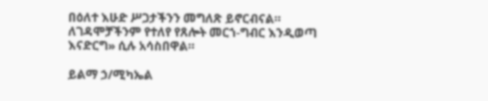በዕለተ እሁድ ሥጋታችንን መግለጽ ይኖርብናል። ለገዳሞቻችንም የተለየ የጸሎት መርኀ-ግብር እንዲወጣ እናድርግ» ሲሉ አሳስበዋል።

ይልማ ኃ/ሚካኤል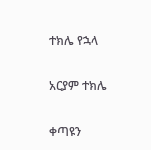ተክሌ የኋላ

አርያም ተክሌ

ቀጣዩን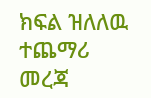ክፍል ዝለለዉ ተጨማሪ መረጃ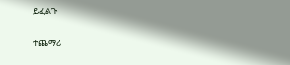ይፈልጉ

ተጨማሪ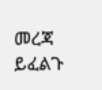መረጃ ይፈልጉ